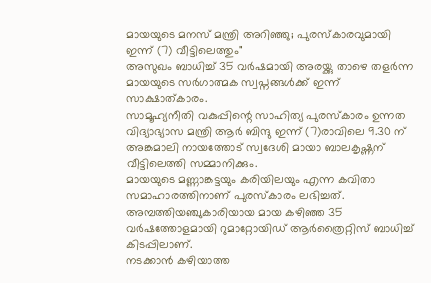മായയുടെ മനസ് മന്ത്രി അറിഞ്ഞു; പുരസ്കാരവുമായി ഇന്ന് (7) വീട്ടിലെത്തും"
അസുഖം ബാധിച്ച് 35 വർഷമായി അരയ്ക്കു താഴെ തളർന്ന മായയുടെ സർഗാത്മക സ്വപ്നങ്ങൾക്ക് ഇന്ന് സാക്ഷാത്കാരം.
സാമൂഹ്യനീതി വകുപ്പിന്റെ സാഹിത്യ പുരസ്കാരം ഉന്നത വിദ്യാഭ്യാസ മന്ത്രി ആർ ബിന്ദു ഇന്ന് (7)രാവിലെ 9.30 ന്
അങ്കമാലി നായത്തോട് സ്വദേശി മായാ ബാലകൃഷ്ണന് വീട്ടിലെത്തി സമ്മാനിക്കും.
മായയുടെ മണ്ണാങ്കട്ടയും കരിയിലയും എന്ന കവിതാ സമാഹാരത്തിനാണ് പുരസ്കാരം ലഭിച്ചത്. അമ്പത്തിയഞ്ചുകാരിയായ മായ കഴിഞ്ഞ 35 വർഷത്തോളമായി റുമാറ്റോയിഡ് ആർത്രൈറ്റിസ് ബാധിച്ച് കിടപ്പിലാണ്.
നടക്കാൻ കഴിയാത്ത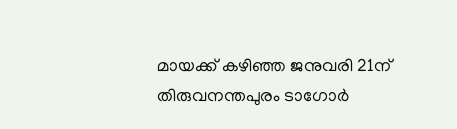മായക്ക് കഴിഞ്ഞ ജനുവരി 21ന് തിരുവനന്തപുരം ടാഗോർ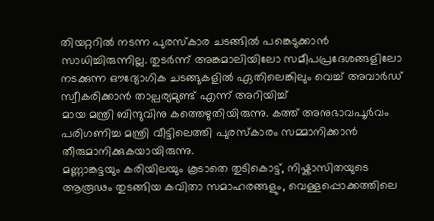തിയറ്ററിൽ നടന്ന പുരസ്കാര ചടങ്ങിൽ പങ്കെടുക്കാൻ സാധിച്ചിരുന്നില്ല. തുടർന്ന് അങ്കമാലിയിലോ സമീപപ്രദേശങ്ങളിലോ നടക്കുന്ന ഔദ്യോഗിക ചടങ്ങുകളിൽ ഏതിലെങ്കിലും വെച്ച് അവാർഡ് സ്വീകരിക്കാൻ താല്പര്യമുണ്ട് എന്ന് അറിയിച്ച്
മായ മന്ത്രി ബിന്ദുവിനു കത്തെഴുതിയിരുന്നു. കത്ത് അനുഭാവപൂർവം പരിഗണിച്ച മന്ത്രി വീട്ടിലെത്തി പുരസ്കാരം സമ്മാനിക്കാൻ തീരുമാനിക്കുകയായിരുന്നു.
മണ്ണാങ്കട്ടയും കരിയിലയും കൂടാതെ തുടികൊട്ട്, നിഷ്കാസിതയുടെ ആരൂഢം തുടങ്ങിയ കവിതാ സമാഹരങ്ങളും, വെള്ളപ്പൊക്കത്തിലെ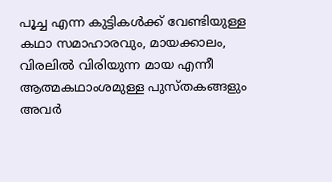പൂച്ച എന്ന കുട്ടികൾക്ക് വേണ്ടിയുള്ള കഥാ സമാഹാരവും, മായക്കാലം, വിരലിൽ വിരിയുന്ന മായ എന്നീ ആത്മകഥാംശമുള്ള പുസ്തകങ്ങളും അവർ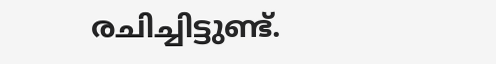രചിച്ചിട്ടുണ്ട്.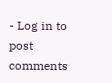- Log in to post comments